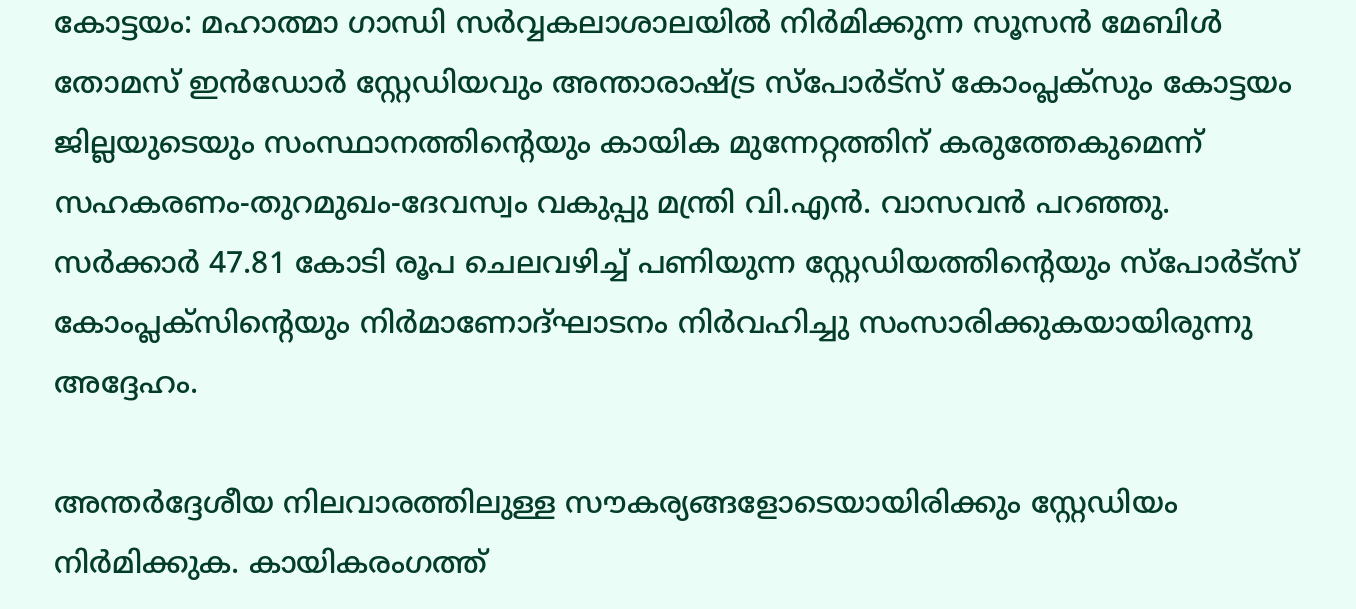കോട്ടയം: മഹാത്മാ ഗാന്ധി സർവ്വകലാശാലയിൽ നിർമിക്കുന്ന സൂസൻ മേബിൾ തോമസ് ഇൻഡോർ സ്റ്റേഡിയവും അന്താരാഷ്ട്ര സ്പോർട്സ് കോംപ്ലക്സും കോട്ടയം ജില്ലയുടെയും സംസ്ഥാനത്തിന്റെയും കായിക മുന്നേറ്റത്തിന് കരുത്തേകുമെന്ന് സഹകരണം-തുറമുഖം-ദേവസ്വം വകുപ്പു മന്ത്രി വി.എൻ. വാസവൻ പറഞ്ഞു. സർക്കാർ 47.81 കോടി രൂപ ചെലവഴിച്ച് പണിയുന്ന സ്റ്റേഡിയത്തിന്റെയും സ്പോർട്സ് കോംപ്ലക്സിന്റെയും നിർമാണോദ്ഘാടനം നിർവഹിച്ചു സംസാരിക്കുകയായിരുന്നു അദ്ദേഹം.

അന്തർദ്ദേശീയ നിലവാരത്തിലുള്ള സൗകര്യങ്ങളോടെയായിരിക്കും സ്റ്റേഡിയം നിർമിക്കുക. കായികരംഗത്ത്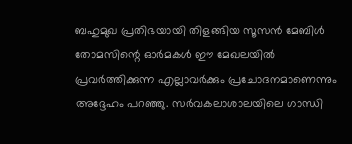ബഹുമുഖ പ്രതിഭയായി തിളങ്ങിയ സൂസൻ മേബിൾ തോമസിന്റെ ഓർമകൾ ഈ മേഖലയിൽ പ്രവർത്തിക്കുന്ന എല്ലാവർക്കും പ്രചോദനമാണെന്നും അദ്ദേഹം പറഞ്ഞു. സർവകലാശാലയിലെ ഗാന്ധി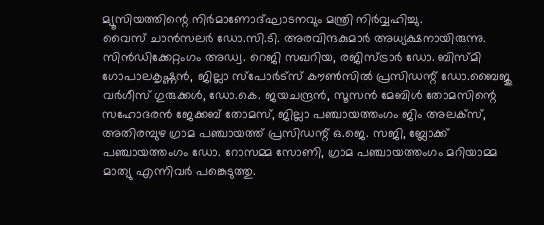മ്യൂസിയത്തിന്റെ നിർമാണോദ്ഘാടനവും മന്ത്രി നിർവ്വഹിച്ചു.
വൈസ് ചാൻസലർ ഡോ.സി.ടി. അരവിന്ദകുമാർ അധ്യക്ഷനായിരുന്നു. സിൻഡിക്കേറ്റംഗം അഡ്വ. റെജി സഖറിയ, രജിസ്ട്രാർ ഡോ. ബിസ്മി ഗോപാലകൃഷ്ണൻ, ജില്ലാ സ്പോർട്സ് കൗൺസിൽ പ്രസിഡന്റ് ഡോ.ബൈജു വർഗീസ് ഗുരുക്കൾ, ഡോ.കെ. ജയചന്ദ്രൻ, സൂസൻ മേബിൾ തോമസിന്റെ സഹോദരൻ ജേക്കബ് തോമസ്, ജില്ലാ പഞ്ചായത്തംഗം ജിം അലക്സ്, അതിരമ്പുഴ ഗ്രാമ പഞ്ചായത്ത് പ്രസിഡന്റ് ഒ.ജെ. സജി, ബ്ലോക്ക് പഞ്ചായത്തംഗം ഡോ. റോസമ്മ സോണി, ഗ്രാമ പഞ്ചായത്തംഗം മറിയാമ്മ മാത്യു എന്നിവർ പങ്കെടുത്തു.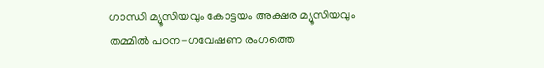ഗാന്ധി മ്യൂസിയവും കോട്ടയം അക്ഷര മ്യൂസിയവും തമ്മിൽ പഠന-ഗവേഷണ രംഗത്തെ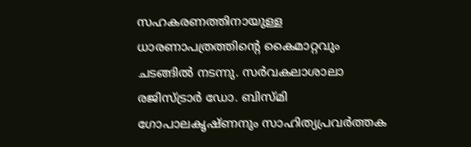സഹകരണത്തിനായുള്ള ധാരണാപത്രത്തിന്റെ കൈമാറ്റവും ചടങ്ങിൽ നടന്നു. സർവകലാശാലാ രജിസ്ട്രാർ ഡോ. ബിസ്മി ഗോപാലകൃഷ്ണനും സാഹിത്യപ്രവർത്തക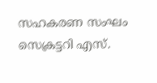സഹകരണ സംഘം സെക്രട്ടറി എസ്.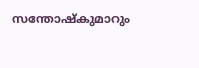സന്തോഷ്കുമാറും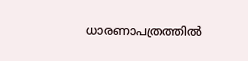ധാരണാപത്രത്തിൽ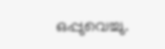ഒപ്പുവെച്ചു.